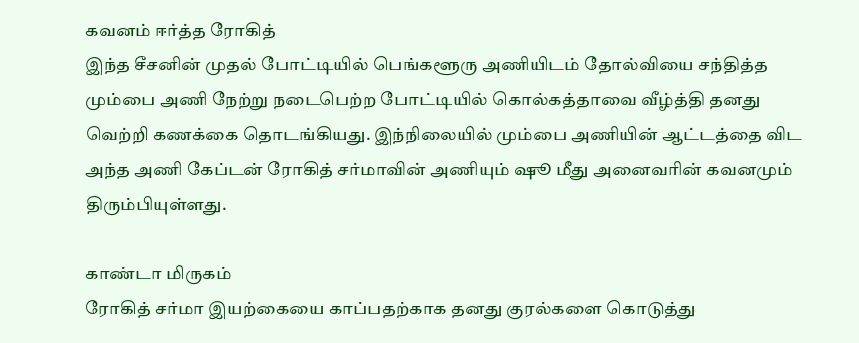கவனம் ஈர்த்த ரோகித்
இந்த சீசனின் முதல் போட்டியில் பெங்களூரு அணியிடம் தோல்வியை சந்தித்த மும்பை அணி நேற்று நடைபெற்ற போட்டியில் கொல்கத்தாவை வீழ்த்தி தனது வெற்றி கணக்கை தொடங்கியது. இந்நிலையில் மும்பை அணியின் ஆட்டத்தை விட அந்த அணி கேப்டன் ரோகித் சர்மாவின் அணியும் ஷூ மீது அனைவரின் கவனமும் திரும்பியுள்ளது.

காண்டா மிருகம்
ரோகித் சர்மா இயற்கையை காப்பதற்காக தனது குரல்களை கொடுத்து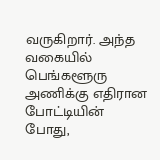வருகிறார். அந்த வகையில் பெங்களூரு அணிக்கு எதிரான போட்டியின் போது,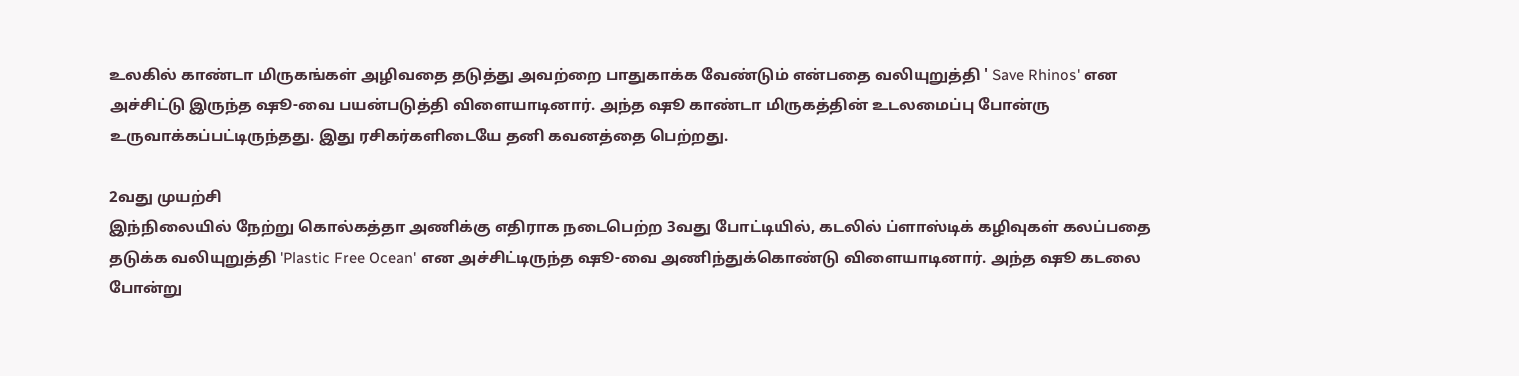உலகில் காண்டா மிருகங்கள் அழிவதை தடுத்து அவற்றை பாதுகாக்க வேண்டும் என்பதை வலியுறுத்தி ' Save Rhinos' என அச்சிட்டு இருந்த ஷூ-வை பயன்படுத்தி விளையாடினார். அந்த ஷூ காண்டா மிருகத்தின் உடலமைப்பு போன்ரு உருவாக்கப்பட்டிருந்தது. இது ரசிகர்களிடையே தனி கவனத்தை பெற்றது.

2வது முயற்சி
இந்நிலையில் நேற்று கொல்கத்தா அணிக்கு எதிராக நடைபெற்ற 3வது போட்டியில், கடலில் ப்ளாஸ்டிக் கழிவுகள் கலப்பதை தடுக்க வலியுறுத்தி 'Plastic Free Ocean' என அச்சிட்டிருந்த ஷூ-வை அணிந்துக்கொண்டு விளையாடினார். அந்த ஷூ கடலை போன்று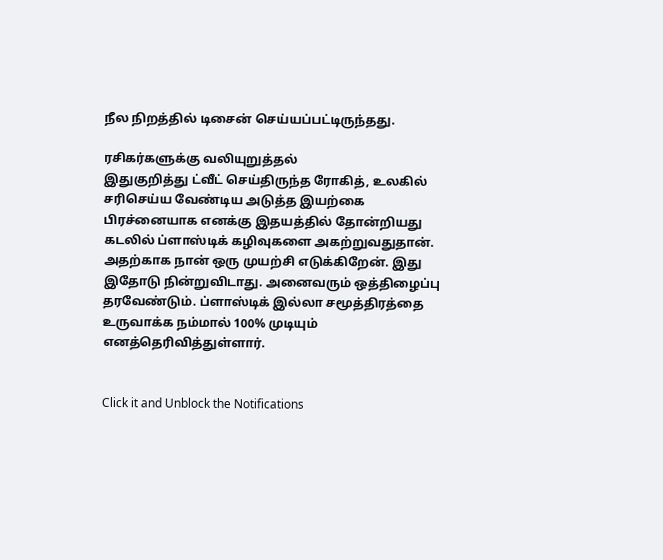நீல நிறத்தில் டிசைன் செய்யப்பட்டிருந்தது.

ரசிகர்களுக்கு வலியுறுத்தல்
இதுகுறித்து ட்வீட் செய்திருந்த ரோகித், உலகில் சரிசெய்ய வேண்டிய அடுத்த இயற்கை பிரச்னையாக எனக்கு இதயத்தில் தோன்றியது கடலில் ப்ளாஸ்டிக் கழிவுகளை அகற்றுவதுதான். அதற்காக நான் ஒரு முயற்சி எடுக்கிறேன். இது இதோடு நின்றுவிடாது. அனைவரும் ஒத்திழைப்பு தரவேண்டும். ப்ளாஸ்டிக் இல்லா சமூத்திரத்தை உருவாக்க நம்மால் 100% முடியும் எனத்தெரிவித்துள்ளார்.


Click it and Unblock the Notifications